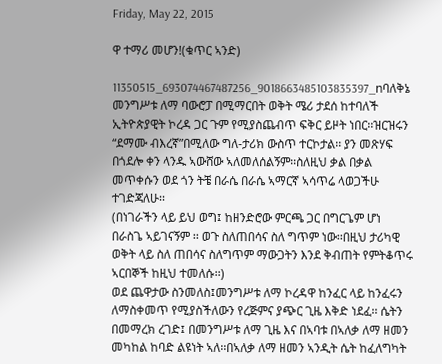Friday, May 22, 2015

ዋ ተማሪ መሆን!(ቁጥር ኣንድ)

11350515_693074467487256_9018663485103835397_nባለቅኔ መንግሥቱ ለማ ባውሮፓ በሚማርበት ወቅት ሜሪ ታደሰ ከተባለች ኢትዮጵያዊት ኮረዳ ጋር ጉም የሚያስጨብጥ ፍቅር ይዞት ነበር፡፡ዝርዝሩን “ደማሙ ብእረኛ”በሚለው ግለ-ታሪክ ውስጥ ተርኮታል፡፡ ያን መጽሃፍ በጎደሎ ቀን ላንዱ ኣውሸው ኣለመለሰልኝም፡፡ስለዚህ ቃል በቃል መጥቀሱን ወደ ጎን ትቼ በራሴ በራሴ ኣማርኛ ኣሳጥሬ ላወጋችሁ ተገድጃለሁ፡፡
(በነገራችን ላይ ይህ ወግ፤ ከዘንድሮው ምርጫ ጋር በግርጌም ሆነ በራስጌ ኣይገናኝም ፡፡ ወጉ ስለጠበሳና ስለ ግጥም ነው፡፡በዚህ ታሪካዊ ወቅት ላይ ስለ ጠበሳና ስለግጥም ማውጋትን እንደ ቅብጠት የምትቆጥሩ ኣርበኞች ከዚህ ተመለሱ፡፡)
ወደ ጨዋታው ስንመለስ፤መንግሥቱ ለማ ኮረዳዋ ከንፈር ላይ ከንፈሩን ለማስቀመጥ የሚያስችለውን የረጅምና ያጭር ጊዜ እቅድ ነደፈ፡፡ ሴትን በመማረክ ረገድ፤ በመንግሥቱ ለማ ጊዜ እና በኣባቱ በኣለቃ ለማ ዘመን መካከል ከባድ ልዩነት ኣለ፡፡በኣለቃ ለማ ዘመን ኣንዲት ሴት ከፈለግካት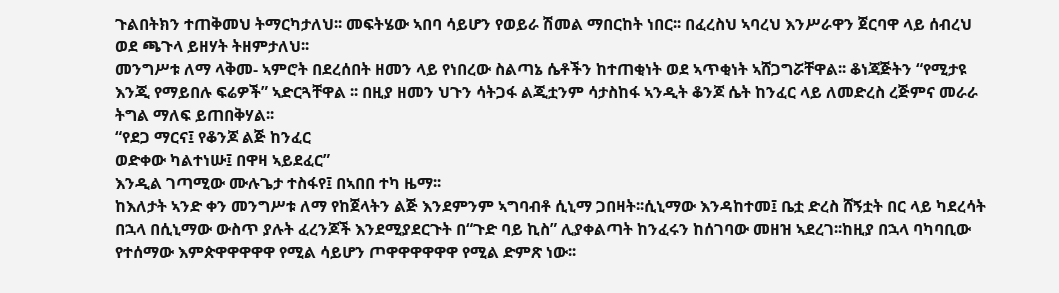ጉልበትክን ተጠቅመህ ትማርካታለህ፡፡ መፍትሄው ኣበባ ሳይሆን የወይራ ሽመል ማበርከት ነበር፡፡ በፈረስህ ኣባረህ እንሥራዋን ጀርባዋ ላይ ሰብረህ ወደ ጫጉላ ይዘሃት ትዘምታለህ፡፡
መንግሥቱ ለማ ላቅመ- ኣምሮት በደረሰበት ዘመን ላይ የነበረው ስልጣኔ ሴቶችን ከተጠቂነት ወደ ኣጥቂነት ኣሸጋግሯቸዋል፡፡ ቆነጃጅትን “የሚታዩ እንጂ የማይበሉ ፍሬዎች” ኣድርጓቸዋል ፡፡ በዚያ ዘመን ህጉን ሳትጋፋ ልጂቷንም ሳታስከፋ ኣንዲት ቆንጆ ሴት ከንፈር ላይ ለመድረስ ረጅምና መራራ ትግል ማለፍ ይጠበቅሃል፡፡
“የደጋ ማርና፤ የቆንጆ ልጅ ከንፈር
ወድቀው ካልተነሡ፤ በዋዛ ኣይደፈር”
እንዲል ገጣሚው ሙሉጌታ ተስፋየ፤ በኣበበ ተካ ዜማ፡፡
ከእለታት ኣንድ ቀን መንግሥቱ ለማ የከጀላትን ልጅ እንደምንም ኣግባብቶ ሲኒማ ጋበዛት፡፡ሲኒማው እንዳከተመ፤ ቤቷ ድረስ ሸኝቷት በር ላይ ካደረሳት በኋላ በሲኒማው ውስጥ ያሉት ፈረንጆች እንደሚያደርጉት በ“ጉድ ባይ ኪስ” ሊያቀልጣት ከንፈሩን ከሰገባው መዘዝ ኣደረገ፡፡ከዚያ በኋላ ባካባቢው የተሰማው እምጵዋዋዋዋዋ የሚል ሳይሆን ጦዋዋዋዋዋዋ የሚል ድምጽ ነው፡፡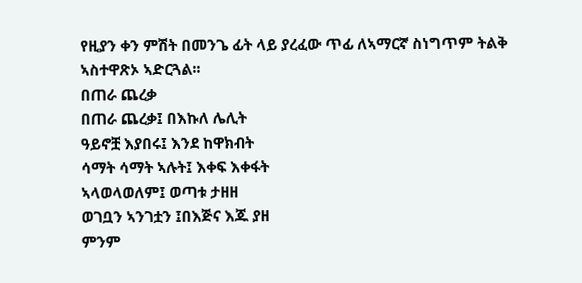የዚያን ቀን ምሽት በመንጌ ፊት ላይ ያረፈው ጥፊ ለኣማርኛ ስነግጥም ትልቅ ኣስተዋጽኦ ኣድርጓል፡፡
በጠራ ጨረቃ
በጠራ ጨረቃ፤ በእኩለ ሌሊት
ዓይኖቿ እያበሩ፤ እንደ ከዋክብት
ሳማት ሳማት ኣሉት፤ እቀፍ እቀፋት
ኣላወላወለም፤ ወጣቱ ታዘዘ
ወገቧን ኣንገቷን ፤በእጅና እጁ ያዘ
ምንም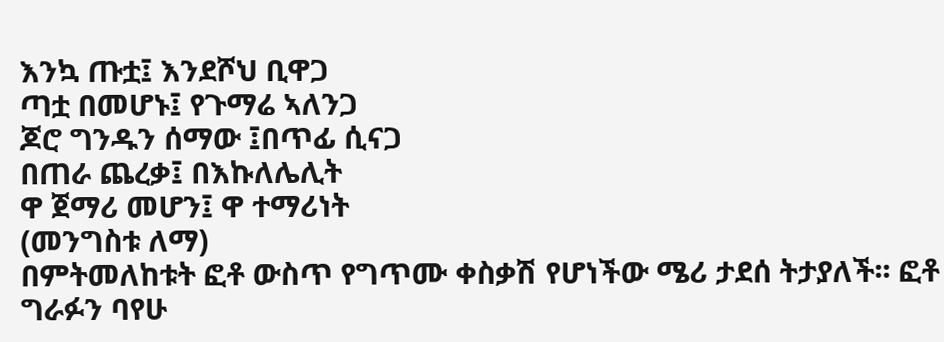እንኳ ጡቷ፤ እንደሾህ ቢዋጋ
ጣቷ በመሆኑ፤ የጉማሬ ኣለንጋ
ጆሮ ግንዱን ሰማው ፤በጥፊ ሲናጋ
በጠራ ጨረቃ፤ በእኩለሌሊት
ዋ ጀማሪ መሆን፤ ዋ ተማሪነት
(መንግስቱ ለማ)
በምትመለከቱት ፎቶ ውስጥ የግጥሙ ቀስቃሽ የሆነችው ሜሪ ታደሰ ትታያለች፡፡ ፎቶ ግራፉን ባየሁ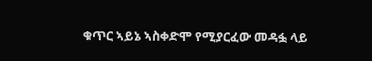ቁጥር ኣይኔ ኣስቀድሞ የሚያርፈው መዳፏ ላይ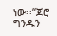ነው፡፡“ጆሮ ግንዱን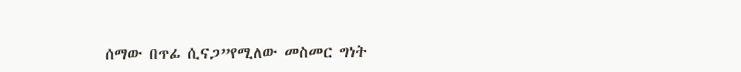ሰማው በጥፊ ሲናጋ”የሚለው መስመር ግነት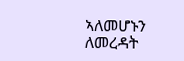ኣለመሆኑን ለመረዳት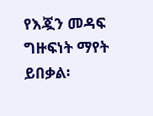የእጇን መዳፍ ግዙፍነት ማየት ይበቃል፡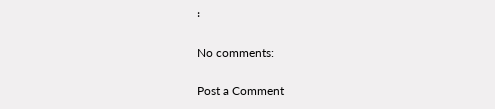፡

No comments:

Post a Comment